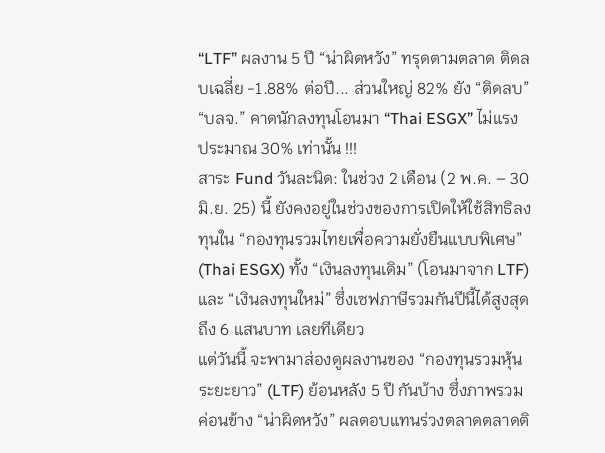“LTF” ผลงาน 5 ปี “น่าผิดหวัง” ทรุดตามตลาด ติดลบเฉลี่ย -1.88% ต่อปี... ส่วนใหญ่ 82% ยัง “ติดลบ” “บลจ.” คาดนักลงทุนโอนมา “Thai ESGX” ไม่แรง ประมาณ 30% เท่านั้น !!!
สาระ Fund วันละนิด: ในช่วง 2 เดือน (2 พ.ค. – 30 มิ.ย. 25) นี้ ยังคงอยู่ในช่วงของการเปิดให้ใช้สิทธิลงทุนใน “กองทุนรวมไทยเพื่อความยั่งยืนแบบพิเศษ” (Thai ESGX) ทั้ง “เงินลงทุนเดิม” (โอนมาจาก LTF) และ “เงินลงทุนใหม่” ซึ่งเซฟภาษีรวมกันปีนี้ได้สูงสุดถึง 6 แสนบาท เลยทีเดียว
แต่วันนี้ จะพามาส่องดูผลงานของ “กองทุนรวมหุ้นระยะยาว” (LTF) ย้อนหลัง 5 ปี กันบ้าง ซึ่งภาพรวมค่อนข้าง “น่าผิดหวัง” ผลตอบแทนร่วงตลาดตลาดติ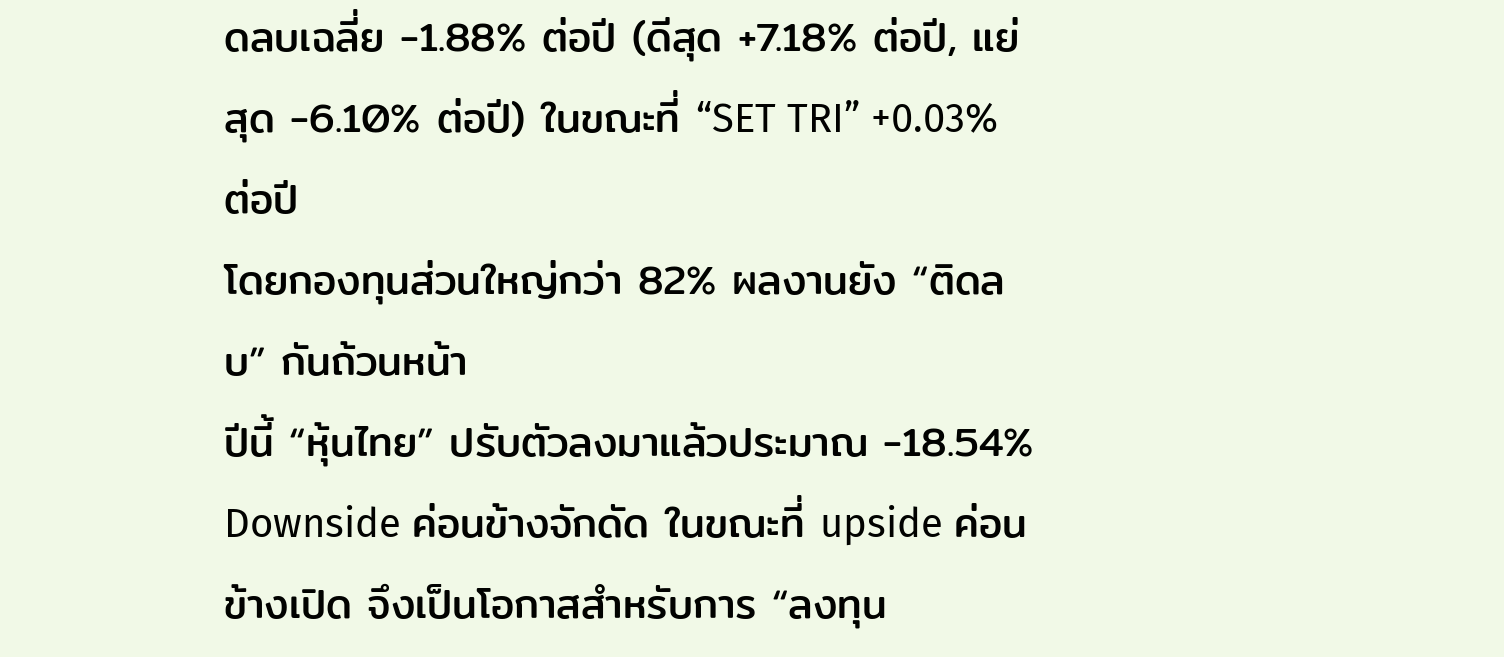ดลบเฉลี่ย -1.88% ต่อปี (ดีสุด +7.18% ต่อปี, แย่สุด -6.10% ต่อปี) ในขณะที่ “SET TRI” +0.03% ต่อปี
โดยกองทุนส่วนใหญ่กว่า 82% ผลงานยัง “ติดลบ” กันถ้วนหน้า
ปีนี้ “หุ้นไทย” ปรับตัวลงมาแล้วประมาณ -18.54% Downside ค่อนข้างจักดัด ในขณะที่ upside ค่อนข้างเปิด จึงเป็นโอกาสสำหรับการ “ลงทุน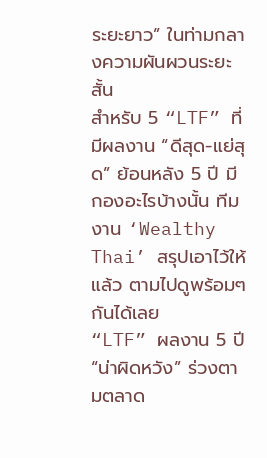ระยะยาว” ในท่ามกลางความผันผวนระยะสั้น
สำหรับ 5 “LTF” ที่มีผลงาน “ดีสุด-แย่สุด” ย้อนหลัง 5 ปี มีกองอะไรบ้างนั้น ทีมงาน ‘Wealthy Thai’ สรุปเอาไว้ให้แล้ว ตามไปดูพร้อมๆ กันได้เลย
“LTF” ผลงาน 5 ปี “น่าผิดหวัง” ร่วงตามตลาด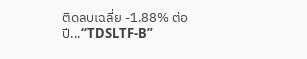ติดลบเฉลี่ย -1.88% ต่อปี...“TDSLTF-B”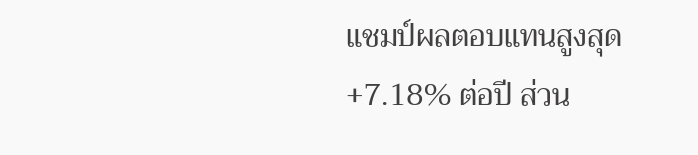แชมป์ผลตอบแทนสูงสุด +7.18% ต่อปี ส่วน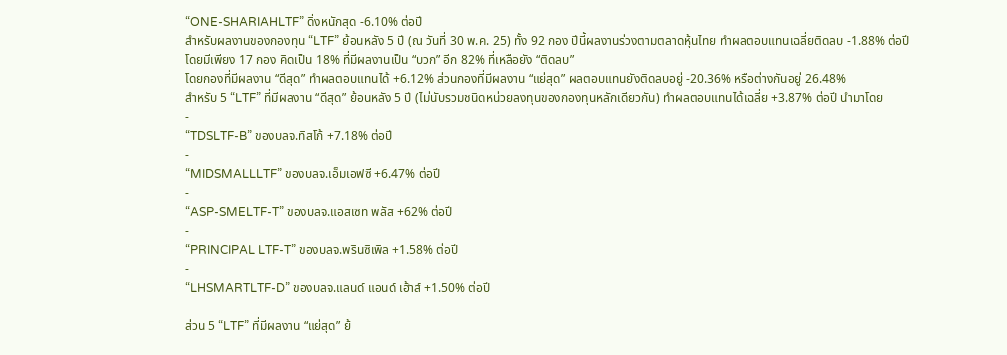“ONE-SHARIAHLTF” ดิ่งหนักสุด -6.10% ต่อปี
สำหรับผลงานของกองทุน “LTF” ย้อนหลัง 5 ปี (ณ วันที่ 30 พ.ค. 25) ทั้ง 92 กอง ปีนี้ผลงานร่วงตามตลาดหุ้นไทย ทำผลตอบแทนเฉลี่ยติดลบ -1.88% ต่อปี โดยมีเพียง 17 กอง คิดเป็น 18% ที่มีผลงานเป็น “บวก” อีก 82% ที่เหลือยัง “ติดลบ”
โดยกองที่มีผลงาน “ดีสุด” ทำผลตอบแทนได้ +6.12% ส่วนกองที่มีผลงาน “แย่สุด” ผลตอบแทนยังติดลบอยู่ -20.36% หรือต่างกันอยู่ 26.48%
สำหรับ 5 “LTF” ที่มีผลงาน “ดีสุด” ย้อนหลัง 5 ปี (ไม่นับรวมชนิดหน่วยลงทุนของกองทุนหลักเดียวกัน) ทำผลตอบแทนได้เฉลี่ย +3.87% ต่อปี นำมาโดย
-
“TDSLTF-B” ของบลจ.ทิสโก้ +7.18% ต่อปี
-
“MIDSMALLLTF” ของบลจ.เอ็มเอฟซี +6.47% ต่อปี
-
“ASP-SMELTF-T” ของบลจ.แอสเซท พลัส +62% ต่อปี
-
“PRINCIPAL LTF-T” ของบลจ.พรินซิเพิล +1.58% ต่อปี
-
“LHSMARTLTF-D” ของบลจ.แลนด์ แอนด์ เฮ้าส์ +1.50% ต่อปี

ส่วน 5 “LTF” ที่มีผลงาน “แย่สุด” ย้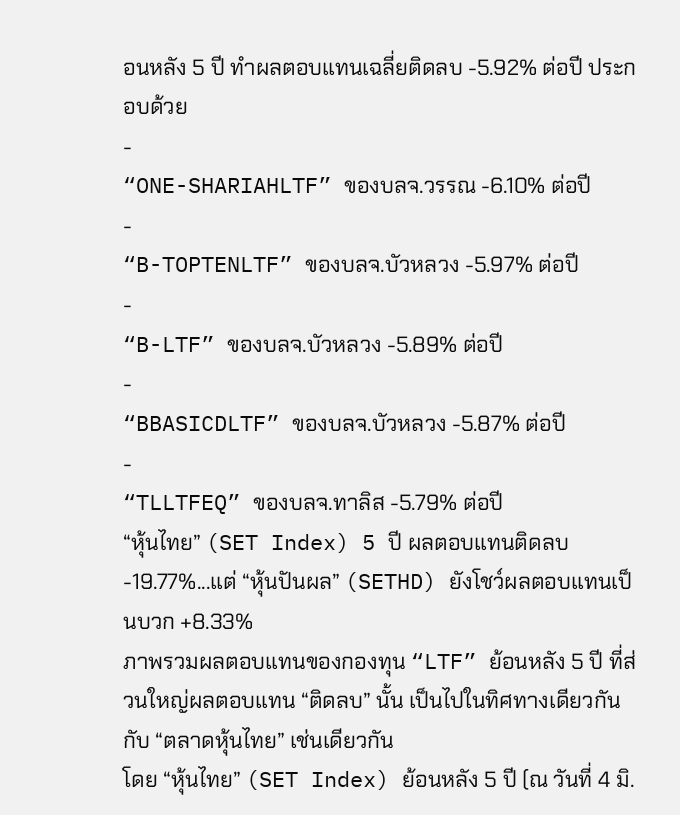อนหลัง 5 ปี ทำผลตอบแทนเฉลี่ยติดลบ -5.92% ต่อปี ประกอบด้วย
-
“ONE-SHARIAHLTF” ของบลจ.วรรณ -6.10% ต่อปี
-
“B-TOPTENLTF” ของบลจ.บัวหลวง -5.97% ต่อปี
-
“B-LTF” ของบลจ.บัวหลวง -5.89% ต่อปี
-
“BBASICDLTF” ของบลจ.บัวหลวง -5.87% ต่อปี
-
“TLLTFEQ” ของบลจ.ทาลิส -5.79% ต่อปี
“หุ้นไทย” (SET Index) 5 ปี ผลตอบแทนติดลบ -19.77%...แต่ “หุ้นปันผล” (SETHD) ยังโชว์ผลตอบแทนเป็นบวก +8.33%
ภาพรวมผลตอบแทนของกองทุน “LTF” ย้อนหลัง 5 ปี ที่ส่วนใหญ่ผลตอบแทน “ติดลบ” นั้น เป็นไปในทิศทางเดียวกันกับ “ตลาดหุ้นไทย” เช่นเดียวกัน
โดย “หุ้นไทย” (SET Index) ย้อนหลัง 5 ปี (ณ วันที่ 4 มิ.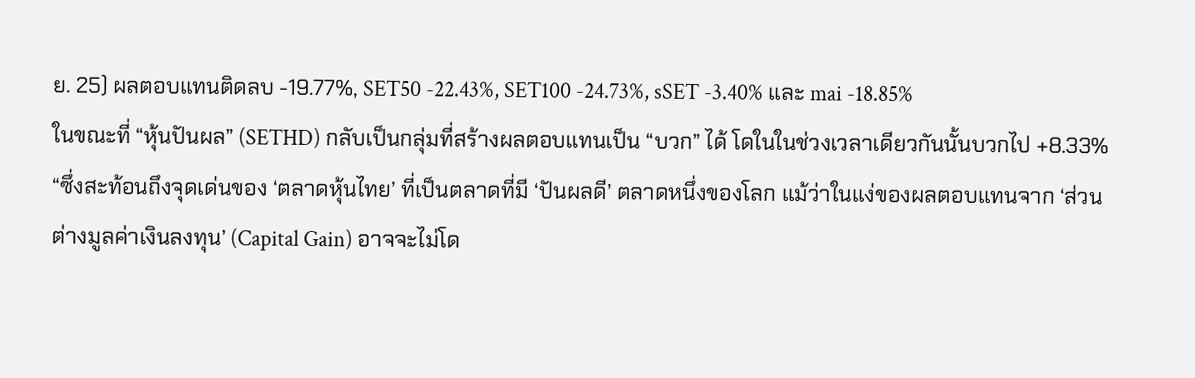ย. 25) ผลตอบแทนติดลบ -19.77%, SET50 -22.43%, SET100 -24.73%, sSET -3.40% และ mai -18.85%
ในขณะที่ “หุ้นปันผล” (SETHD) กลับเป็นกลุ่มที่สร้างผลตอบแทนเป็น “บวก” ได้ โดในในช่วงเวลาเดียวกันนั้นบวกไป +8.33%
“ซึ่งสะท้อนถึงจุดเด่นของ ‘ตลาดหุ้นไทย’ ที่เป็นตลาดที่มี ‘ปันผลดี’ ตลาดหนึ่งของโลก แม้ว่าในแง่ของผลตอบแทนจาก ‘ส่วนต่างมูลค่าเงินลงทุน’ (Capital Gain) อาจจะไม่โด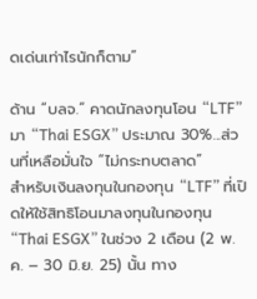ดเด่นเท่าไรนักก็ตาม”

ด้าน “บลจ.” คาดนักลงทุนโอน “LTF” มา “Thai ESGX” ประมาณ 30%...ส่วนที่เหลือมั่นใจ “ไม่กระทบตลาด”
สำหรับเงินลงทุนในกองทุน “LTF” ที่เปิดให้ใช้สิทธิโอนมาลงทุนในกองทุน “Thai ESGX” ในช่วง 2 เดือน (2 พ.ค. – 30 มิ.ย. 25) นั้น ทาง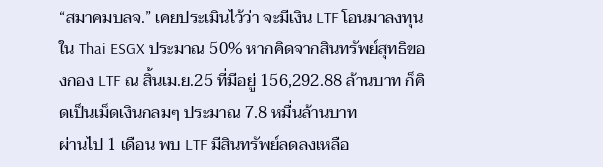“สมาคมบลจ.” เคยประเมินไว้ว่า จะมีเงิน LTF โอนมาลงทุนใน Thai ESGX ประมาณ 50% หากคิดจากสินทรัพย์สุทธิของกอง LTF ณ สิ้นเม.ย.25 ที่มีอยู่ 156,292.88 ล้านบาท ก็คิดเป็นเม็ดเงินกลมๆ ประมาณ 7.8 หมื่นล้านบาท
ผ่านไป 1 เดือน พบ LTF มีสินทรัพย์ลดลงเหลือ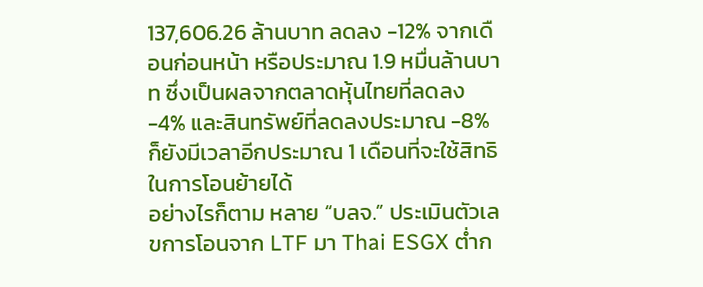137,606.26 ล้านบาท ลดลง -12% จากเดือนก่อนหน้า หรือประมาณ 1.9 หมื่นล้านบาท ซึ่งเป็นผลจากตลาดหุ้นไทยที่ลดลง -4% และสินทรัพย์ที่ลดลงประมาณ -8% ก็ยังมีเวลาอีกประมาณ 1 เดือนที่จะใช้สิทธิในการโอนย้ายได้
อย่างไรก็ตาม หลาย “บลจ.” ประเมินตัวเลขการโอนจาก LTF มา Thai ESGX ต่ำก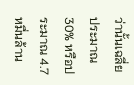ว่านั้นเฉลี่ยประมาณ 30% หรือประมาณ 4.7 หมื่นล้าน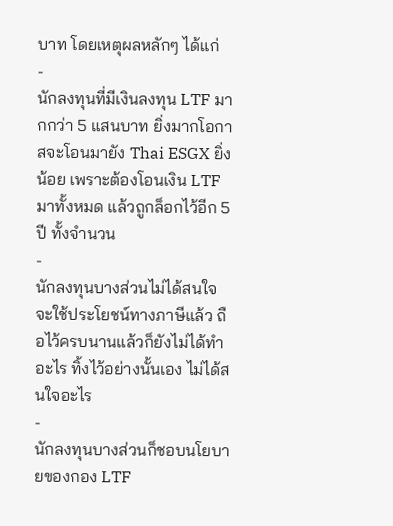บาท โดยเหตุผลหลักๆ ได้แก่
-
นักลงทุนที่มีเงินลงทุน LTF มากกว่า 5 แสนบาท ยิ่งมากโอกาสจะโอนมายัง Thai ESGX ยิ่งน้อย เพราะต้องโอนเงิน LTF มาทั้งหมด แล้วถูกล็อกไว้อีก 5 ปี ทั้งจำนวน
-
นักลงทุนบางส่วนไม่ได้สนใจจะใช้ประโยชน์ทางภาษีแล้ว ถือไว้ครบนานแล้วก็ยังไม่ได้ทำอะไร ทิ้งไว้อย่างนั้นเอง ไม่ได้สนใจอะไร
-
นักลงทุนบางส่วนก็ชอบนโยบายของกอง LTF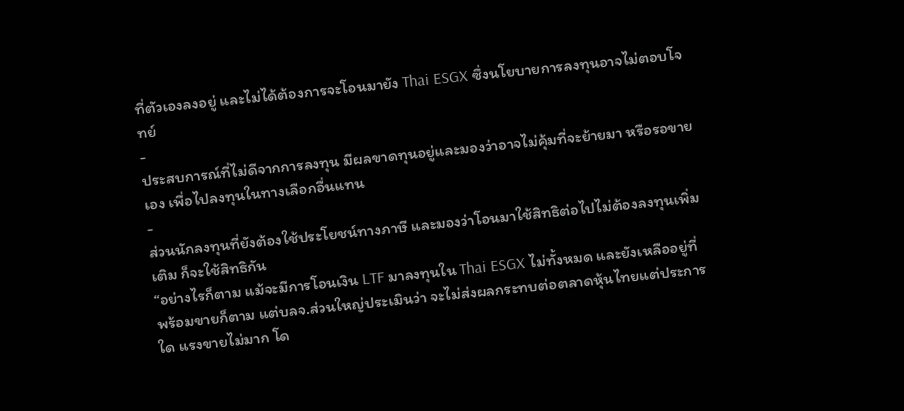ที่ตัวเองลงอยู่ และไม่ได้ต้องการจะโอนมายัง Thai ESGX ซึ่งนโยบายการลงทุนอาจไม่ตอบโจทย์
-
ประสบการณ์ที่ไม่ดีจากการลงทุน มีผลขาดทุนอยู่และมองว่าอาจไม่คุ้มที่จะย้ายมา หรือรอขายเอง เพื่อไปลงทุนในทางเลือกอื่นแทน
-
ส่วนนักลงทุนที่ยังต้องใช้ประโยชน์ทางภาษี และมองว่าโอนมาใช้สิทธิต่อไปไม่ต้องลงทุนเพิ่มเติม ก็จะใช้สิทธิกัน
“อย่างไรก็ตาม แม้จะมีการโอนเงิน LTF มาลงทุนใน Thai ESGX ไม่ทั้งหมด และยังเหลืออยู่ที่พร้อมขายก็ตาม แต่บลจ.ส่วนใหญ่ประเมินว่า จะไม่ส่งผลกระทบต่อตลาดหุ้นไทยแต่ประการใด แรงขายไม่มาก โด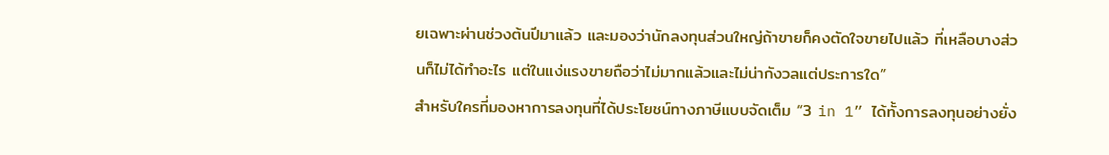ยเฉพาะผ่านช่วงต้นปีมาแล้ว และมองว่านักลงทุนส่วนใหญ่ถ้าขายก็คงตัดใจขายไปแล้ว ที่เหลือบางส่วนก็ไม่ได้ทำอะไร แต่ในแง่แรงขายถือว่าไม่มากแล้วและไม่น่ากังวลแต่ประการใด”
สำหรับใครที่มองหาการลงทุนที่ได้ประโยชน์ทางภาษีแบบจัดเต็ม “3 in 1” ได้ทั้งการลงทุนอย่างยั่ง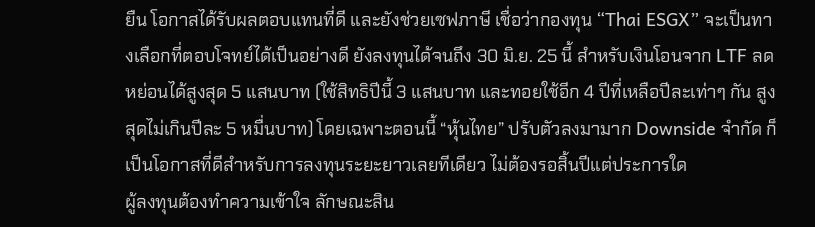ยืน โอกาสได้รับผลตอบแทนที่ดี และยังช่วยเซฟภาษี เชื่อว่ากองทุน “Thai ESGX” จะเป็นทางเลือกที่ตอบโจทย์ได้เป็นอย่างดี ยังลงทุนได้จนถึง 30 มิ.ย. 25 นี้ สำหรับเงินโอนจาก LTF ลดหย่อนได้สูงสุด 5 แสนบาท (ใช้สิทธิปีนี้ 3 แสนบาท และทอยใช้อีก 4 ปีที่เหลือปีละเท่าๆ กัน สูงสุดไม่เกินปีละ 5 หมื่นบาท) โดยเฉพาะตอนนี้ “หุ้นไทย” ปรับตัวลงมามาก Downside จำกัด ก็เป็นโอกาสที่ดีสำหรับการลงทุนระยะยาวเลยทีเดียว ไม่ต้องรอสิ้นปีแต่ประการใด
ผู้ลงทุนต้องทำความเข้าใจ ลักษณะสิน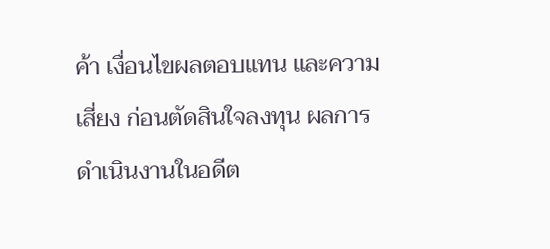ค้า เงื่อนไขผลตอบแทน และความเสี่ยง ก่อนตัดสินใจลงทุน ผลการดำเนินงานในอดีต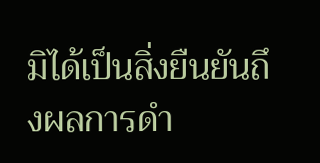มิได้เป็นสิ่งยืนยันถึงผลการดำ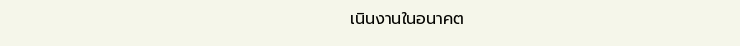เนินงานในอนาคต